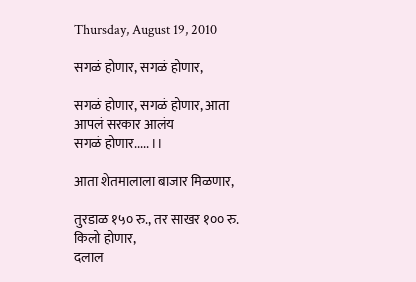Thursday, August 19, 2010

सगळं होणार, सगळं होणार,

सगळं होणार, सगळं होणार, आता आपलं सरकार आलंय
सगळं होणार..... ।।

आता शेतमालाला बाजार मिळणार,

तुरडाळ १५० रु., तर साखर १०० रु. किलो होणार,
दलाल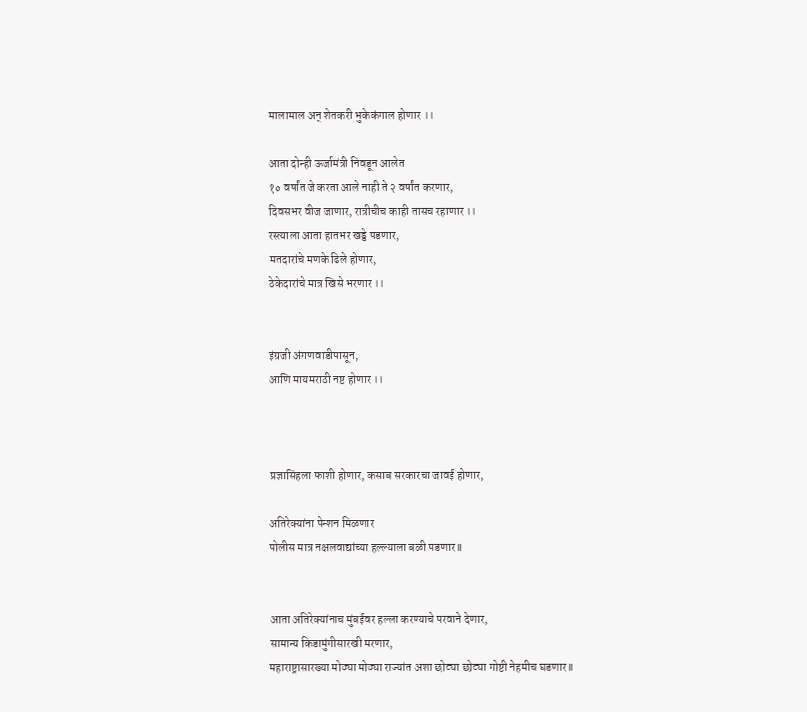मालामाल अन् शेतकरी भुकेकंगाल होणार ।।

आता दोन्ही ऊर्जामंत्री निवडून आलेत
१० वर्षांत जे करता आले नाही ते २ वर्षांत करणार,
दिवसभर वीज जाणार, रात्रीचीच काही तासच रहाणार ।।
रस्त्याला आता हातभर खड्डे पडणार,
मतदारांचे मणके ढिले होणार,
ठेकेदारांचे मात्र खिसे भरणार ।।


इंग्रजी अंगणवाडीपासून,
आणि मायमराठी नष्ट होणार ।।



प्रज्ञासिंहला फाशी होणार, कसाब सरकारचा जावई होणार,

अतिरेक्यांना पेन्शन मिळणार
पोलीस मात्र नक्षलवाद्यांच्या हल्ल्याला बळी पडणार ll


आता अतिरेक्यांनाच मुंबईवर हल्ला करण्याचे परवाने देणार,
सामान्य किडामुंगीसारखी मरणार,
महाराष्ट्रासारख्या मोठ्या मोठ्या राज्यांत अशा छोट्या छोट्या गोष्टी नेहमीच घडणार ll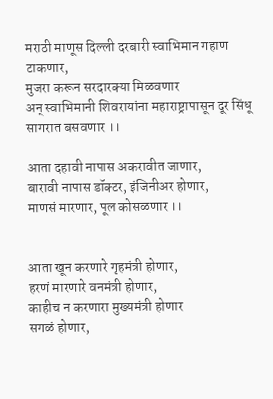मराठी माणूस दिल्ली दरबारी स्वाभिमान गहाण टाकणार,
मुजरा करून सरदारक्या मिळवणार
अन् स्वाभिमानी शिवरायांना महाराष्ट्रापासून दूर सिंधू सागरात बसवणार ।।

आता दहावी नापास अकरावीत जाणार,
बारावी नापास डॉक्टर, इंजिनीअर होणार,
माणसं मारणार, पूल कोसळणार ।।


आता खून करणारे गृहमंत्री होणार,
हरणं मारणारे वनमंत्री होणार,
काहीच न करणारा मुख्यमंत्री होणार
सगळं होणार,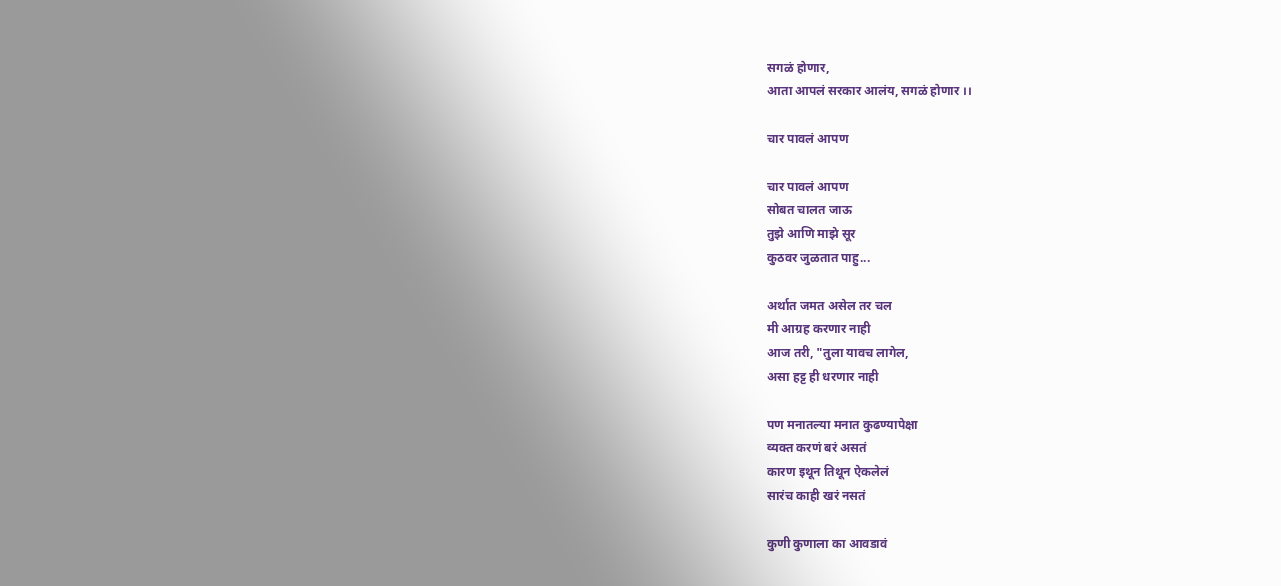सगळं होणार,
आता आपलं सरकार आलंय, सगळं होणार ।।

चार पावलं आपण

चार पावलं आपण
सोबत चालत जाऊ
तुझे आणि माझे सूर
कुठवर जुळतात पाहु...

अर्थात जमत असेल तर चल
मी आग्रह करणार नाही
आज तरी, "तुला यावच लागेल,
असा हट्ट ही धरणार नाही

पण मनातल्या मनात कुढण्यापेक्षा
व्यक्‍त करणं बरं असतं
कारण इथून तिथून ऐकलेलं
सारंच काही खरं नसतं

कुणी कुणाला का आवडावं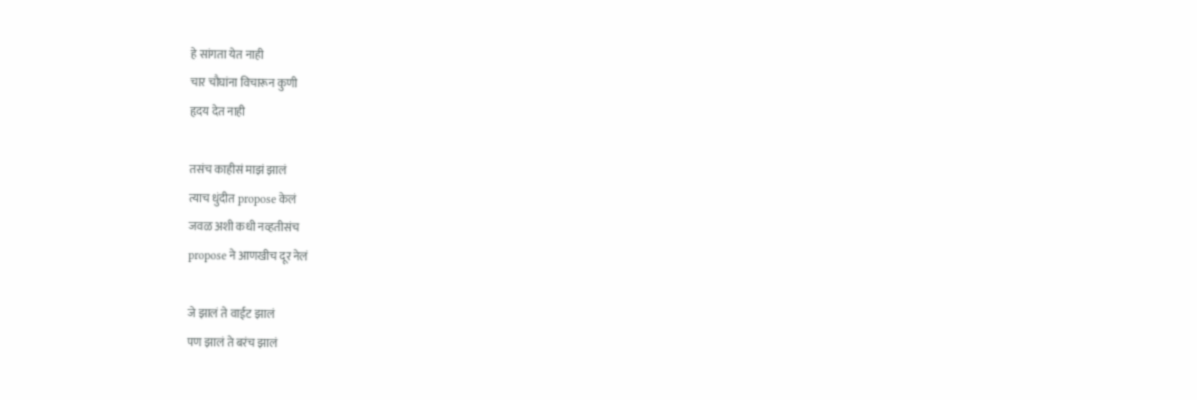हे सांगता येत नाही
चार चौघांना विचारून कुणी
हृदय देत नाही

तसंच काहीसं माझं झालं
त्याच धुंदीत propose केलं
जवळ अशी कधी नव्हतीसंच
propose ने आणखीच दूर नेलं

जे झालं ते वाईट झालं
पण झालं ते बरंच झालं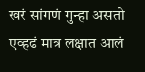खरं सांगणं गुन्हा असतो
एव्हढं मात्र लक्षात आलं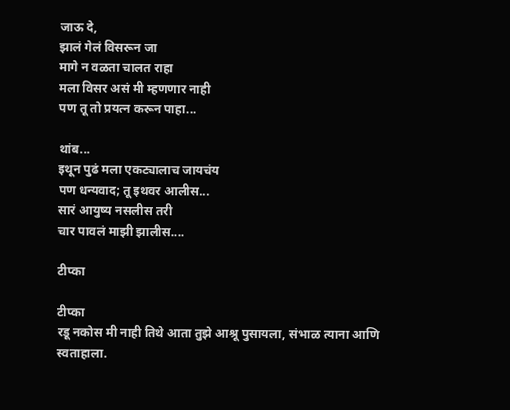जाऊ दे,
झालं गेलं विसरून जा
मागे न वळता चालत राहा
मला विसर असं मी म्हणणार नाही
पण तू तो प्रयत्न करून पाहा...

थांब...
इथून पुढं मला एकट्यालाच जायचंय
पण धन्यवाद; तू इथवर आलीस...
सारं आयुष्य नसलीस तरी
चार पावलं माझी झालीस....

टीप्का

टीप्का
रडू नकोस मी नाही तिथे आता तुझे आश्रू पुसायला, संभाळ त्याना आणि स्वताहाला.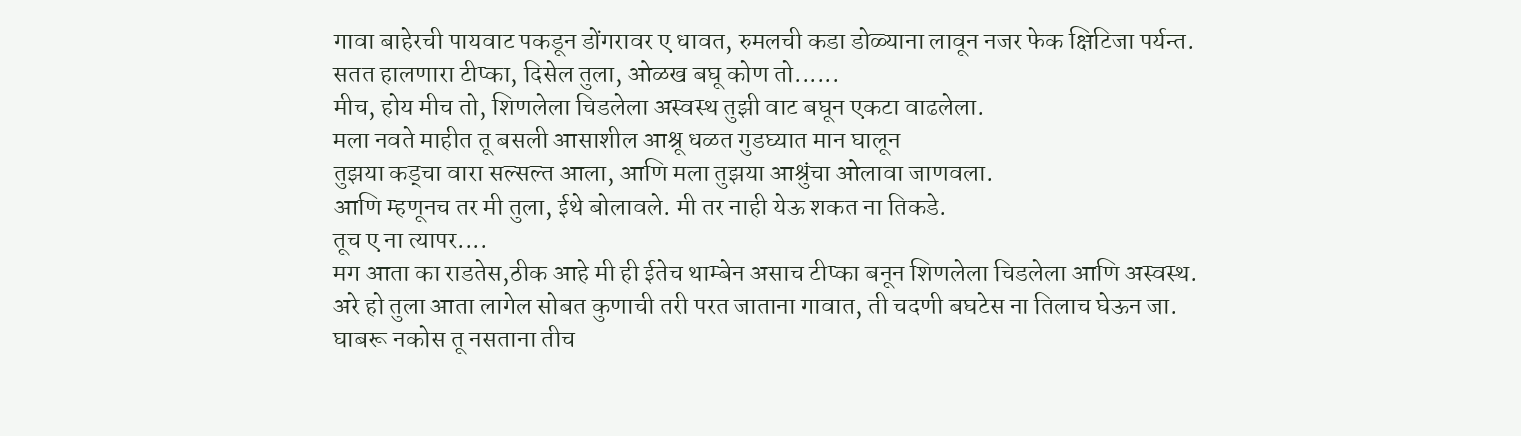गावा बाहेरची पायवाट पकडून डोंगरावर ए धावत, रुमलची कडा डोळ्याना लावून नजर फेक क्षिटिजा पर्यन्त.
सतत हालणारा टीप्का, दिसेल तुला, ओळख बघू कोण तो......
मीच, होय मीच तो, शिणलेला चिडलेला अस्वस्थ तुझी वाट बघून एकटा वाढलेला.
मला नवते माहीत तू बसली आसाशील आश्रू धळत गुडघ्यात मान घालून
तुझया कड्चा वारा सल्सल्त आला, आणि मला तुझया आश्रुंचा ओलावा जाणवला.
आणि म्हणूनच तर मी तुला, ईथे बोलावले. मी तर नाही येऊ शकत ना तिकडे.
तूच ए ना त्यापर....
मग आता का राडतेस,ठीक आहे मी ही ईतेच थाम्बेन असाच टीप्का बनून शिणलेला चिडलेला आणि अस्वस्थ.
अरे हो तुला आता लागेल सोबत कुणाची तरी परत जाताना गावात, ती चदणी बघटेस ना तिलाच घेऊन जा.
घाबरू नकोस तू नसताना तीच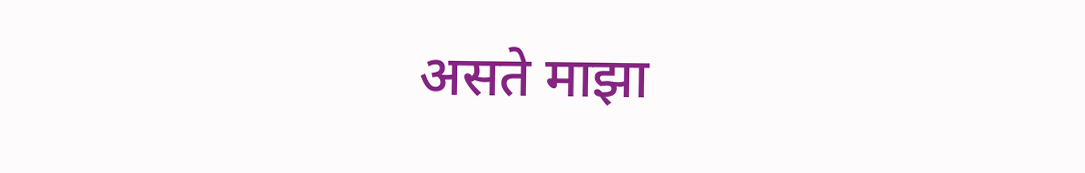असते माझा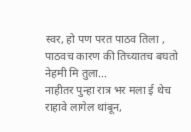स्वर, हो पण परत पाठव तिला , पाठवच कारण की तिच्यातच बघतो नेहमी मि तुला...
नाहीतर पुन्हा रात्र भर मला ई थेच राहावे लागेल थांबून,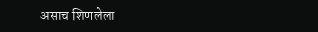असाच शिणलेला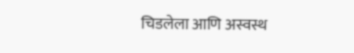चिडलेला आणि अस्वस्थ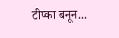टीप्का बनून...